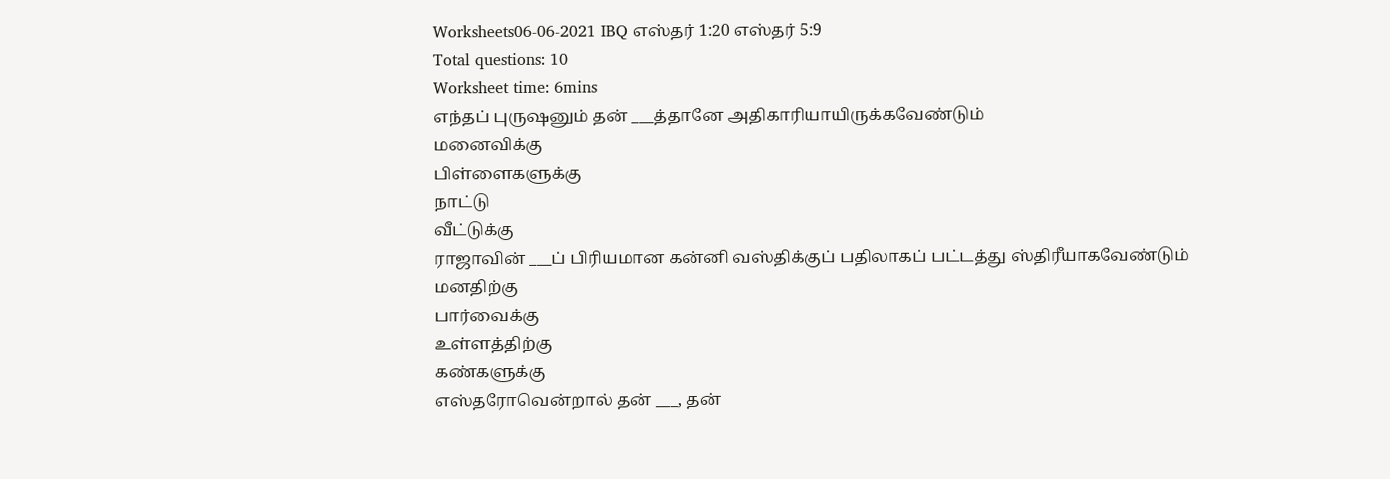Worksheets06-06-2021 IBQ எஸ்தர் 1:20 எஸ்தர் 5:9
Total questions: 10
Worksheet time: 6mins
எந்தப் புருஷனும் தன் ___த்தானே அதிகாரியாயிருக்கவேண்டும்
மனைவிக்கு
பிள்ளைகளுக்கு
நாட்டு
வீட்டுக்கு
ராஜாவின் ___ப் பிரியமான கன்னி வஸ்திக்குப் பதிலாகப் பட்டத்து ஸ்திரீயாகவேண்டும்
மனதிற்கு
பார்வைக்கு
உள்ளத்திற்கு
கண்களுக்கு
எஸ்தரோவென்றால் தன் ___, தன்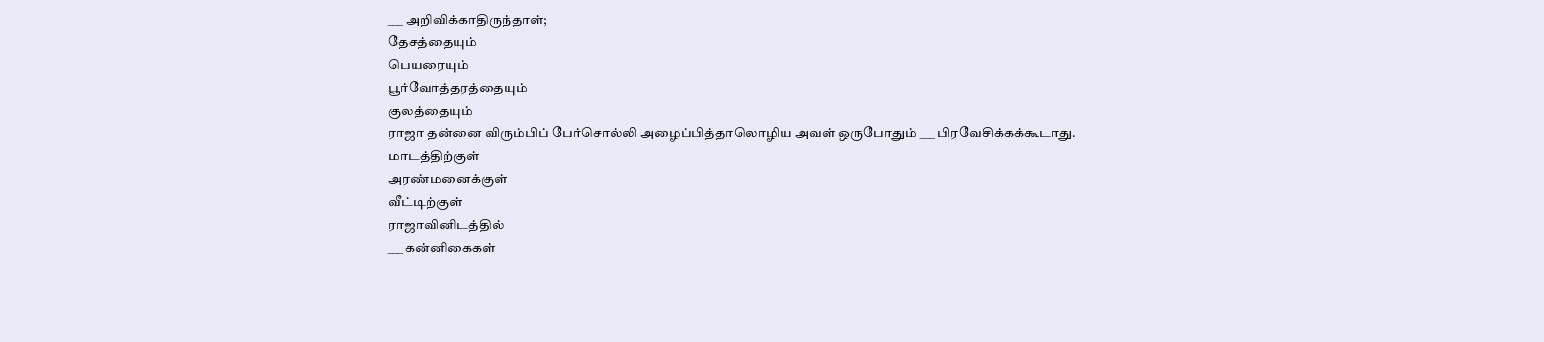___ அறிவிக்காதிருந்தாள்;
தேசத்தையும்
பெயரையும்
பூர்வோத்தரத்தையும்
குலத்தையும்
ராஜா தன்னை விரும்பிப் பேர்சொல்லி அழைப்பித்தாலொழிய அவள் ஒருபோதும் ___ பிரவேசிக்கக்கூடாது.
மாடத்திற்குள்
அரண்மனைக்குள்
வீட்டிற்குள்
ராஜாவினிடத்தில்
___ கன்னிகைகள்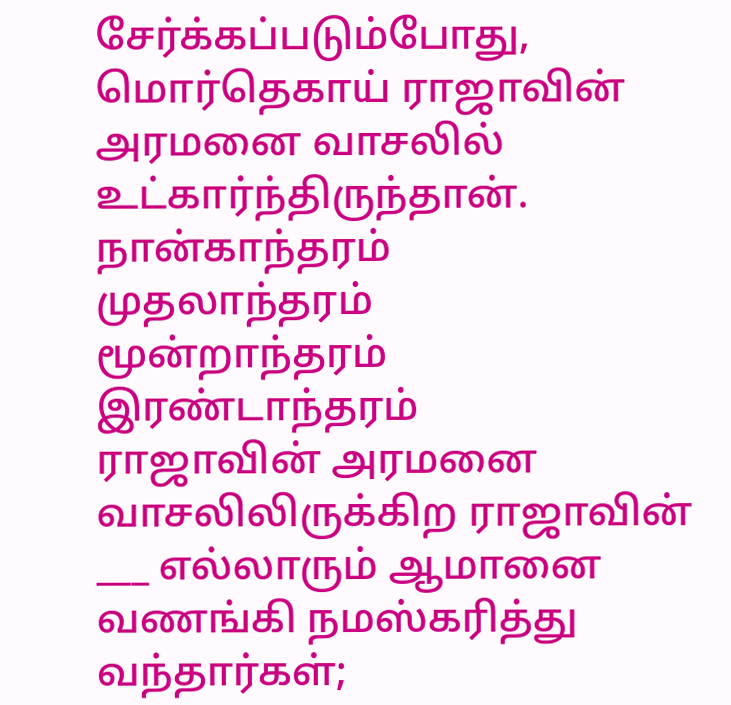சேர்க்கப்படும்போது, மொர்தெகாய் ராஜாவின் அரமனை வாசலில் உட்கார்ந்திருந்தான்.
நான்காந்தரம்
முதலாந்தரம்
மூன்றாந்தரம்
இரண்டாந்தரம்
ராஜாவின் அரமனை வாசலிலிருக்கிற ராஜாவின் ___ எல்லாரும் ஆமானை வணங்கி நமஸ்கரித்து வந்தார்கள்;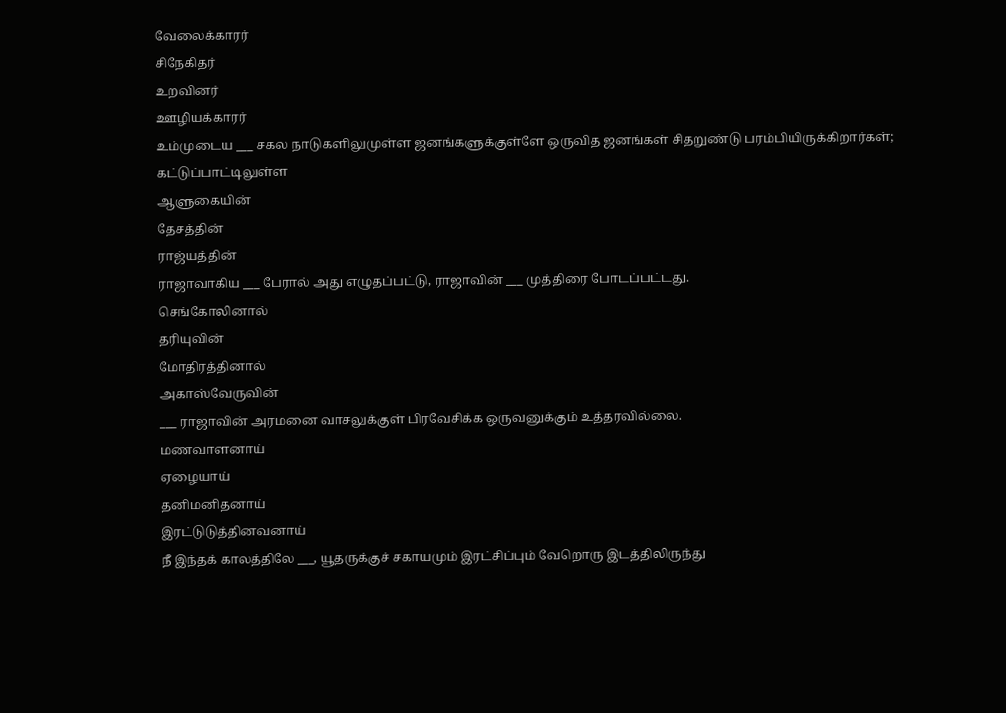வேலைக்காரர்
சிநேகிதர்
உறவினர்
ஊழியக்காரர்
உம்முடைய ___ சகல நாடுகளிலுமுள்ள ஜனங்களுக்குள்ளே ஒருவித ஜனங்கள் சிதறுண்டு பரம்பியிருக்கிறார்கள்;
கட்டுப்பாட்டிலுள்ள
ஆளுகையின்
தேசத்தின்
ராஜ்யத்தின்
ராஜாவாகிய ___ பேரால் அது எழுதப்பட்டு, ராஜாவின் ___ முத்திரை போடப்பட்டது.
செங்கோலினால்
தரியுவின்
மோதிரத்தினால்
அகாஸ்வேருவின்
___ ராஜாவின் அரமனை வாசலுக்குள் பிரவேசிக்க ஒருவனுக்கும் உத்தரவில்லை.
மணவாளனாய்
ஏழையாய்
தனிமனிதனாய்
இரட்டுடுத்தினவனாய்
நீ இந்தக் காலத்திலே ___, யூதருக்குச் சகாயமும் இரட்சிப்பும் வேறொரு இடத்திலிருந்து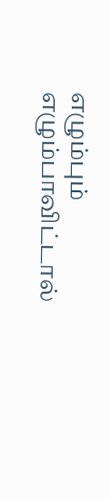எழும்பும்
எழும்பாவிட்டால்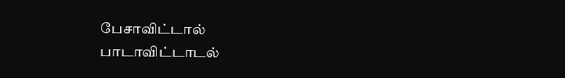பேசாவிட்டால்
பாடாவிட்டாடல்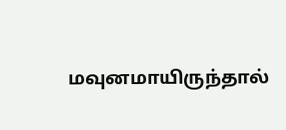மவுனமாயிருந்தால்